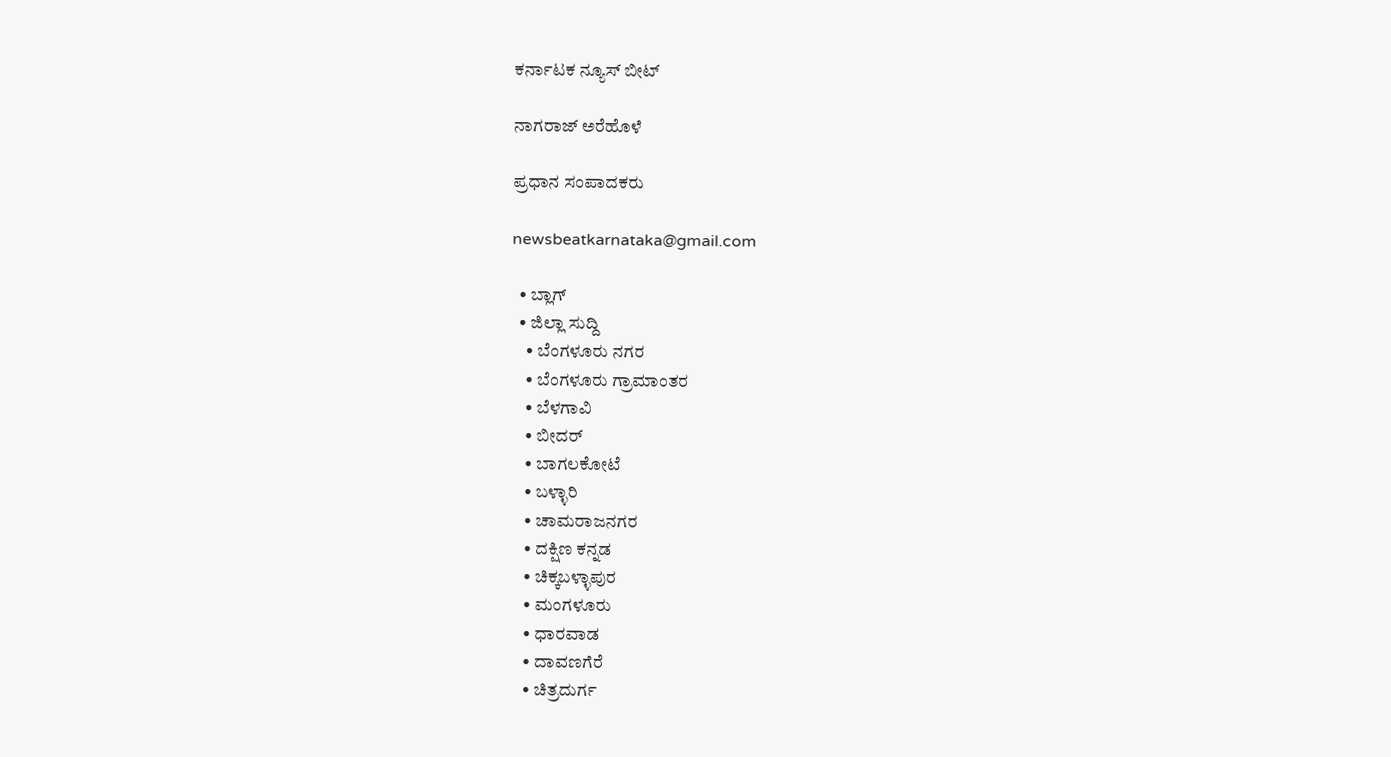ಕರ್ನಾಟಕ ನ್ಯೂಸ್ ಬೀಟ್

ನಾಗರಾಜ್ ಅರೆಹೊಳೆ

ಪ್ರಧಾನ ಸಂಪಾದಕರು

newsbeatkarnataka@gmail.com

  • ಬ್ಲಾಗ್
  • ಜಿಲ್ಲಾ ಸುದ್ದಿ
    • ಬೆಂಗಳೂರು ನಗರ
    • ಬೆಂಗಳೂರು ಗ್ರಾಮಾಂತರ
    • ಬೆಳಗಾವಿ
    • ಬೀದರ್
    • ಬಾಗಲಕೋಟೆ
    • ಬಳ್ಳಾರಿ
    • ಚಾಮರಾಜನಗರ
    • ದಕ್ಷಿಣ ಕನ್ನಡ
    • ಚಿಕ್ಕಬಳ್ಳಾಪುರ
    • ಮಂಗಳೂರು
    • ಧಾರವಾಡ
    • ದಾವಣಗೆರೆ
    • ಚಿತ್ರದುರ್ಗ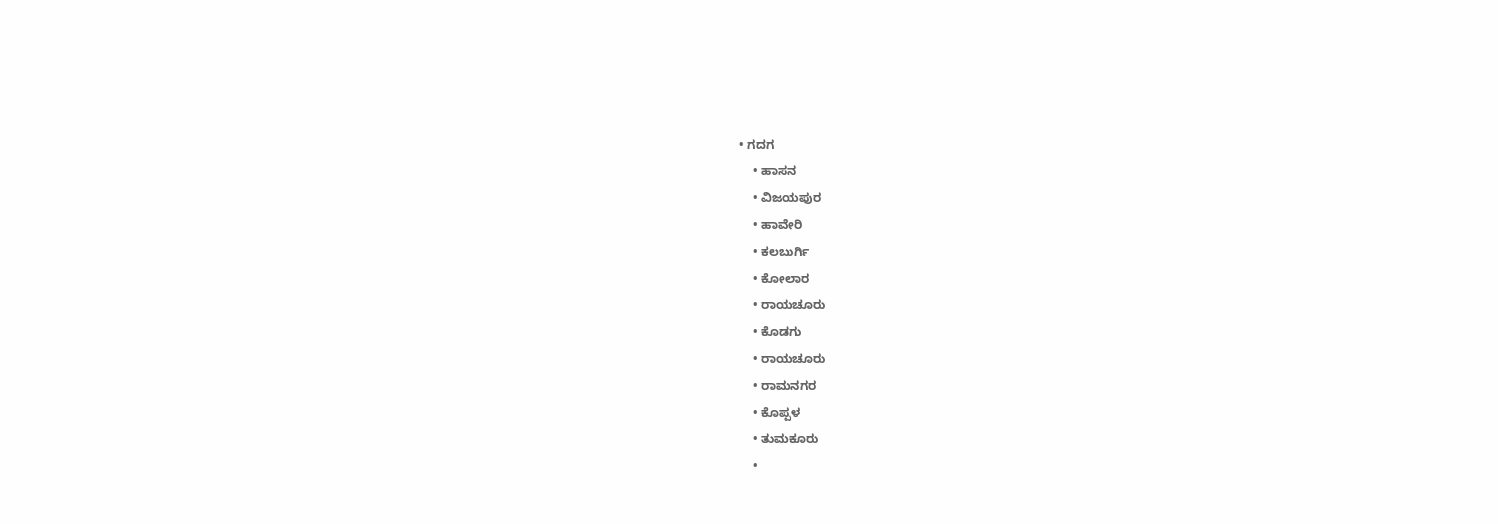• ಗದಗ
    • ಹಾಸನ
    • ವಿಜಯಪುರ
    • ಹಾವೇರಿ
    • ಕಲಬುರ್ಗಿ
    • ಕೋಲಾರ
    • ರಾಯಚೂರು
    • ಕೊಡಗು
    • ರಾಯಚೂರು
    • ರಾಮನಗರ
    • ಕೊಪ್ಪಳ
    • ತುಮಕೂರು
    •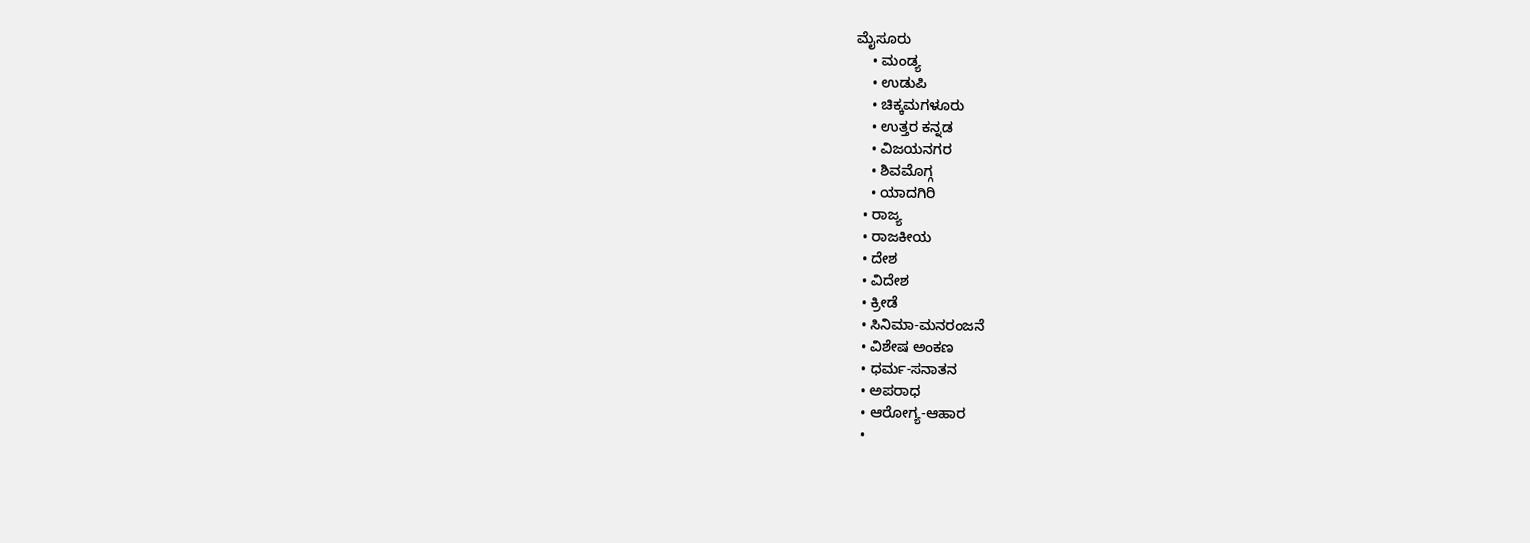ಮೈಸೂರು
    • ಮಂಡ್ಯ
    • ಉಡುಪಿ
    • ಚಿಕ್ಕಮಗಳೂರು
    • ಉತ್ತರ ಕನ್ನಡ
    • ವಿಜಯನಗರ
    • ಶಿವಮೊಗ್ಗ
    • ಯಾದಗಿರಿ
  • ರಾಜ್ಯ
  • ರಾಜಕೀಯ
  • ದೇಶ
  • ವಿದೇಶ
  • ಕ್ರೀಡೆ
  • ಸಿನಿಮಾ-ಮನರಂಜನೆ
  • ವಿಶೇಷ ಅಂಕಣ
  • ಧರ್ಮ-ಸನಾತನ
  • ಅಪರಾಧ
  • ಆರೋಗ್ಯ-ಆಹಾರ
  •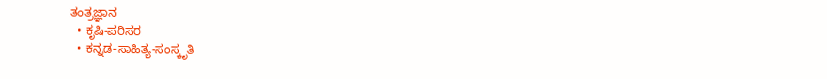ತಂತ್ರಜ್ಞಾನ
  • ಕೃಷಿ-ಪರಿಸರ
  • ಕನ್ನಡ-ಸಾಹಿತ್ಯ-ಸಂಸ್ಕೃತಿ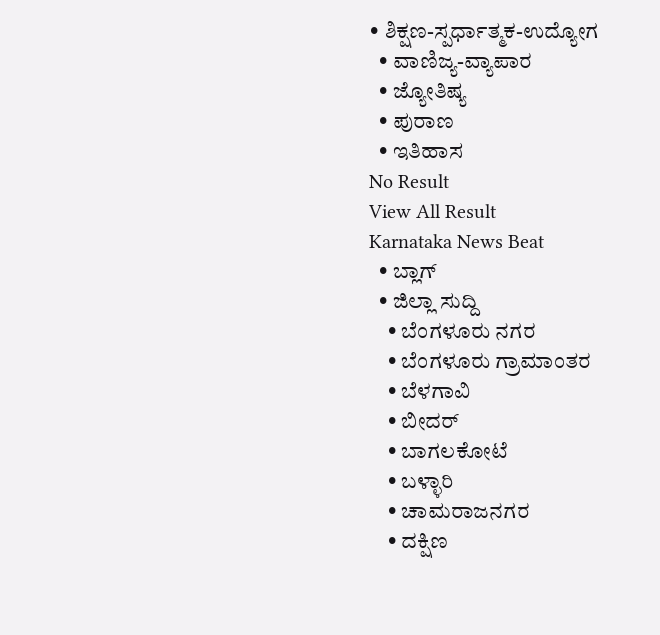• ಶಿಕ್ಷಣ-ಸ್ಪರ್ಧಾತ್ಮಕ-ಉದ್ಯೋಗ
  • ವಾಣಿಜ್ಯ-ವ್ಯಾಪಾರ
  • ಜ್ಯೋತಿಷ್ಯ
  • ಪುರಾಣ
  • ಇತಿಹಾಸ
No Result
View All Result
Karnataka News Beat
  • ಬ್ಲಾಗ್
  • ಜಿಲ್ಲಾ ಸುದ್ದಿ
    • ಬೆಂಗಳೂರು ನಗರ
    • ಬೆಂಗಳೂರು ಗ್ರಾಮಾಂತರ
    • ಬೆಳಗಾವಿ
    • ಬೀದರ್
    • ಬಾಗಲಕೋಟೆ
    • ಬಳ್ಳಾರಿ
    • ಚಾಮರಾಜನಗರ
    • ದಕ್ಷಿಣ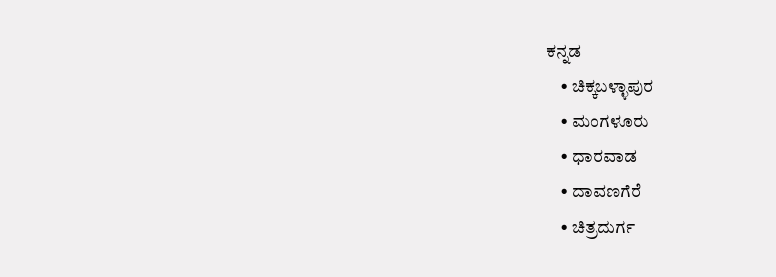ಕನ್ನಡ
    • ಚಿಕ್ಕಬಳ್ಳಾಪುರ
    • ಮಂಗಳೂರು
    • ಧಾರವಾಡ
    • ದಾವಣಗೆರೆ
    • ಚಿತ್ರದುರ್ಗ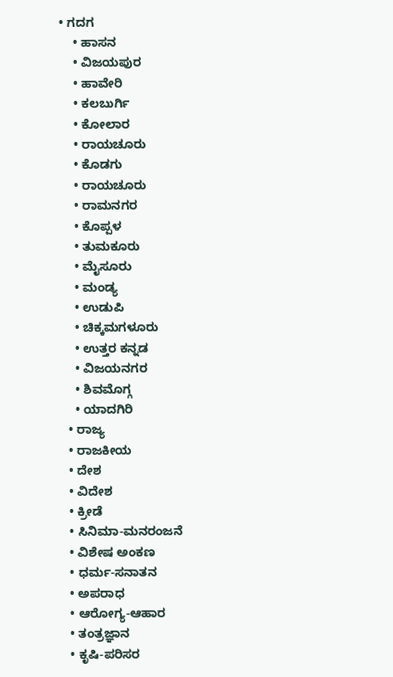• ಗದಗ
    • ಹಾಸನ
    • ವಿಜಯಪುರ
    • ಹಾವೇರಿ
    • ಕಲಬುರ್ಗಿ
    • ಕೋಲಾರ
    • ರಾಯಚೂರು
    • ಕೊಡಗು
    • ರಾಯಚೂರು
    • ರಾಮನಗರ
    • ಕೊಪ್ಪಳ
    • ತುಮಕೂರು
    • ಮೈಸೂರು
    • ಮಂಡ್ಯ
    • ಉಡುಪಿ
    • ಚಿಕ್ಕಮಗಳೂರು
    • ಉತ್ತರ ಕನ್ನಡ
    • ವಿಜಯನಗರ
    • ಶಿವಮೊಗ್ಗ
    • ಯಾದಗಿರಿ
  • ರಾಜ್ಯ
  • ರಾಜಕೀಯ
  • ದೇಶ
  • ವಿದೇಶ
  • ಕ್ರೀಡೆ
  • ಸಿನಿಮಾ-ಮನರಂಜನೆ
  • ವಿಶೇಷ ಅಂಕಣ
  • ಧರ್ಮ-ಸನಾತನ
  • ಅಪರಾಧ
  • ಆರೋಗ್ಯ-ಆಹಾರ
  • ತಂತ್ರಜ್ಞಾನ
  • ಕೃಷಿ-ಪರಿಸರ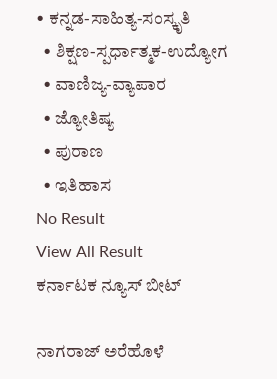• ಕನ್ನಡ-ಸಾಹಿತ್ಯ-ಸಂಸ್ಕೃತಿ
  • ಶಿಕ್ಷಣ-ಸ್ಪರ್ಧಾತ್ಮಕ-ಉದ್ಯೋಗ
  • ವಾಣಿಜ್ಯ-ವ್ಯಾಪಾರ
  • ಜ್ಯೋತಿಷ್ಯ
  • ಪುರಾಣ
  • ಇತಿಹಾಸ
No Result
View All Result
ಕರ್ನಾಟಕ ನ್ಯೂಸ್ ಬೀಟ್

ನಾಗರಾಜ್ ಅರೆಹೊಳೆ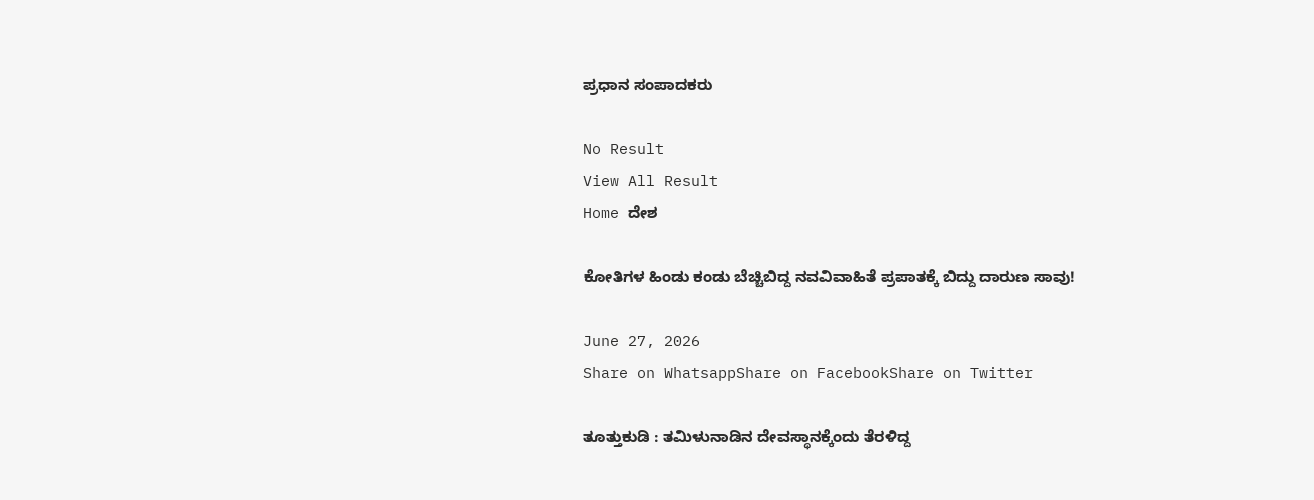ಪ್ರಧಾನ ಸಂಪಾದಕರು

No Result
View All Result
Home ದೇಶ

ಕೋತಿಗಳ ಹಿಂಡು ಕಂಡು ಬೆಚ್ಚಿಬಿದ್ದ ನವವಿವಾಹಿತೆ ಪ್ರಪಾತಕ್ಕೆ ಬಿದ್ದು ದಾರುಣ ಸಾವು!

June 27, 2026
Share on WhatsappShare on FacebookShare on Twitter

ತೂತ್ತುಕುಡಿ : ತಮಿಳುನಾಡಿನ ದೇವಸ್ಥಾನಕ್ಕೆಂದು ತೆರಳಿದ್ದ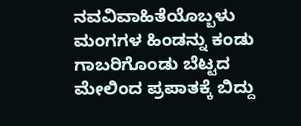ನವವಿವಾಹಿತೆಯೊಬ್ಬಳು ಮಂಗಗಳ ಹಿಂಡನ್ನು ಕಂಡು ಗಾಬರಿಗೊಂಡು ಬೆಟ್ಟದ ಮೇಲಿಂದ ಪ್ರಪಾತಕ್ಕೆ ಬಿದ್ದು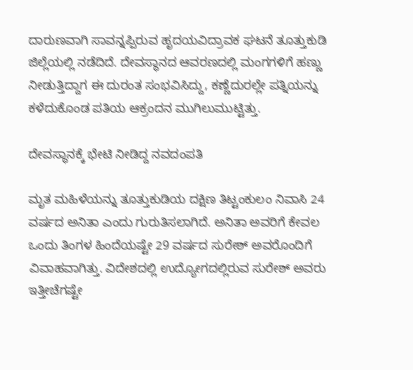ದಾರುಣವಾಗಿ ಸಾವನ್ನಪ್ಪಿರುವ ಹೃದಯವಿದ್ರಾವಕ ಘಟನೆ ತೂತ್ತುಕುಡಿ ಜಿಲ್ಲೆಯಲ್ಲಿ ನಡೆದಿದೆ. ದೇವಸ್ಥಾನದ ಆವರಣದಲ್ಲಿ ಮಂಗಗಳಿಗೆ ಹಣ್ಣು ನೀಡುತ್ತಿದ್ದಾಗ ಈ ದುರಂತ ಸಂಭವಿಸಿದ್ದು, ಕಣ್ಣೆದುರಲ್ಲೇ ಪತ್ನಿಯನ್ನು ಕಳೆದುಕೊಂಡ ಪತಿಯ ಆಕ್ರಂದನ ಮುಗಿಲುಮುಟ್ಟಿತ್ತು.

ದೇವಸ್ಥಾನಕ್ಕೆ ಭೇಟಿ ನೀಡಿದ್ದ ನವದಂಪತಿ

ಮೃತ ಮಹಿಳೆಯನ್ನು ತೂತ್ತುಕುಡಿಯ ದಕ್ಷಿಣ ತಿಟ್ಟಂಕುಲಂ ನಿವಾಸಿ 24 ವರ್ಷದ ಅನಿತಾ ಎಂದು ಗುರುತಿಸಲಾಗಿದೆ. ಅನಿತಾ ಅವರಿಗೆ ಕೇವಲ ಒಂದು ತಿಂಗಳ ಹಿಂದೆಯಷ್ಟೇ 29 ವರ್ಷದ ಸುರೇಶ್ ಅವರೊಂದಿಗೆ ವಿವಾಹವಾಗಿತ್ತು. ವಿದೇಶದಲ್ಲಿ ಉದ್ಯೋಗದಲ್ಲಿರುವ ಸುರೇಶ್ ಅವರು ಇತ್ತೀಚೆಗಷ್ಟೇ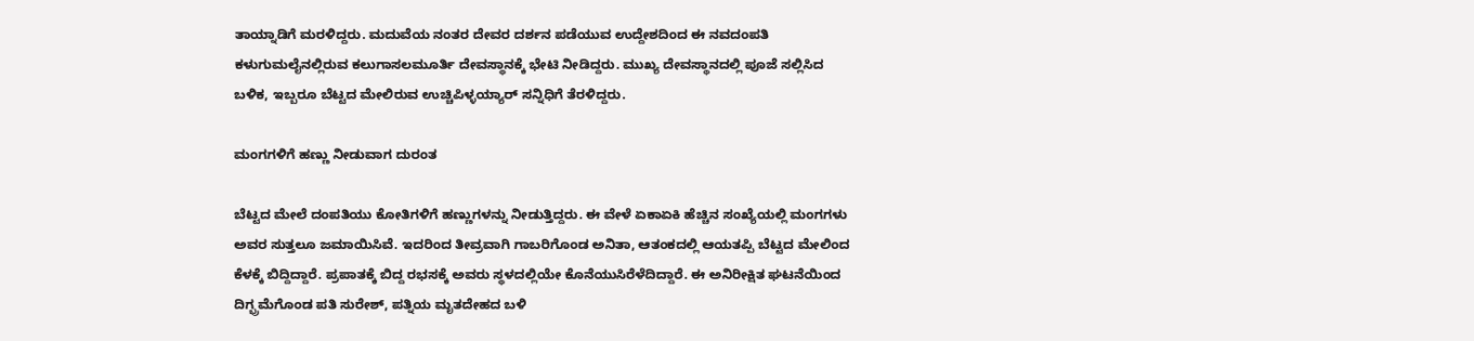ತಾಯ್ನಾಡಿಗೆ ಮರಳಿದ್ದರು. ಮದುವೆಯ ನಂತರ ದೇವರ ದರ್ಶನ ಪಡೆಯುವ ಉದ್ದೇಶದಿಂದ ಈ ನವದಂಪತಿ ಕಳುಗುಮಲೈನಲ್ಲಿರುವ ಕಲುಗಾಸಲಮೂರ್ತಿ ದೇವಸ್ಥಾನಕ್ಕೆ ಭೇಟಿ ನೀಡಿದ್ದರು. ಮುಖ್ಯ ದೇವಸ್ಥಾನದಲ್ಲಿ ಪೂಜೆ ಸಲ್ಲಿಸಿದ ಬಳಿಕ, ಇಬ್ಬರೂ ಬೆಟ್ಟದ ಮೇಲಿರುವ ಉಚ್ಚಿಪಿಳ್ಳಯ್ಯಾರ್ ಸನ್ನಿಧಿಗೆ ತೆರಳಿದ್ದರು.

ಮಂಗಗಳಿಗೆ ಹಣ್ಣು ನೀಡುವಾಗ ದುರಂತ

ಬೆಟ್ಟದ ಮೇಲೆ ದಂಪತಿಯು ಕೋತಿಗಳಿಗೆ ಹಣ್ಣುಗಳನ್ನು ನೀಡುತ್ತಿದ್ದರು. ಈ ವೇಳೆ ಏಕಾಏಕಿ ಹೆಚ್ಚಿನ ಸಂಖ್ಯೆಯಲ್ಲಿ ಮಂಗಗಳು ಅವರ ಸುತ್ತಲೂ ಜಮಾಯಿಸಿವೆ. ಇದರಿಂದ ತೀವ್ರವಾಗಿ ಗಾಬರಿಗೊಂಡ ಅನಿತಾ, ಆತಂಕದಲ್ಲಿ ಆಯತಪ್ಪಿ ಬೆಟ್ಟದ ಮೇಲಿಂದ ಕೆಳಕ್ಕೆ ಬಿದ್ದಿದ್ದಾರೆ. ಪ್ರಪಾತಕ್ಕೆ ಬಿದ್ದ ರಭಸಕ್ಕೆ ಅವರು ಸ್ಥಳದಲ್ಲಿಯೇ ಕೊನೆಯುಸಿರೆಳೆದಿದ್ದಾರೆ. ಈ ಅನಿರೀಕ್ಷಿತ ಘಟನೆಯಿಂದ ದಿಗ್ಭ್ರಮೆಗೊಂಡ ಪತಿ ಸುರೇಶ್, ಪತ್ನಿಯ ಮೃತದೇಹದ ಬಳಿ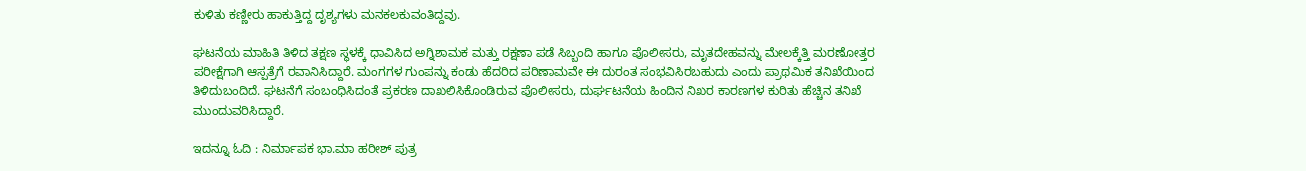ಕುಳಿತು ಕಣ್ಣೀರು ಹಾಕುತ್ತಿದ್ದ ದೃಶ್ಯಗಳು ಮನಕಲಕುವಂತಿದ್ದವು.

ಘಟನೆಯ ಮಾಹಿತಿ ತಿಳಿದ ತಕ್ಷಣ ಸ್ಥಳಕ್ಕೆ ಧಾವಿಸಿದ ಅಗ್ನಿಶಾಮಕ ಮತ್ತು ರಕ್ಷಣಾ ಪಡೆ ಸಿಬ್ಬಂದಿ ಹಾಗೂ ಪೊಲೀಸರು, ಮೃತದೇಹವನ್ನು ಮೇಲಕ್ಕೆತ್ತಿ ಮರಣೋತ್ತರ ಪರೀಕ್ಷೆಗಾಗಿ ಆಸ್ಪತ್ರೆಗೆ ರವಾನಿಸಿದ್ದಾರೆ. ಮಂಗಗಳ ಗುಂಪನ್ನು ಕಂಡು ಹೆದರಿದ ಪರಿಣಾಮವೇ ಈ ದುರಂತ ಸಂಭವಿಸಿರಬಹುದು ಎಂದು ಪ್ರಾಥಮಿಕ ತನಿಖೆಯಿಂದ ತಿಳಿದುಬಂದಿದೆ. ಘಟನೆಗೆ ಸಂಬಂಧಿಸಿದಂತೆ ಪ್ರಕರಣ ದಾಖಲಿಸಿಕೊಂಡಿರುವ ಪೊಲೀಸರು, ದುರ್ಘಟನೆಯ ಹಿಂದಿನ ನಿಖರ ಕಾರಣಗಳ ಕುರಿತು ಹೆಚ್ಚಿನ ತನಿಖೆ ಮುಂದುವರಿಸಿದ್ದಾರೆ.

ಇದನ್ನೂ ಓದಿ : ನಿರ್ಮಾಪಕ ಭಾ.ಮಾ ಹರೀಶ್ ಪುತ್ರ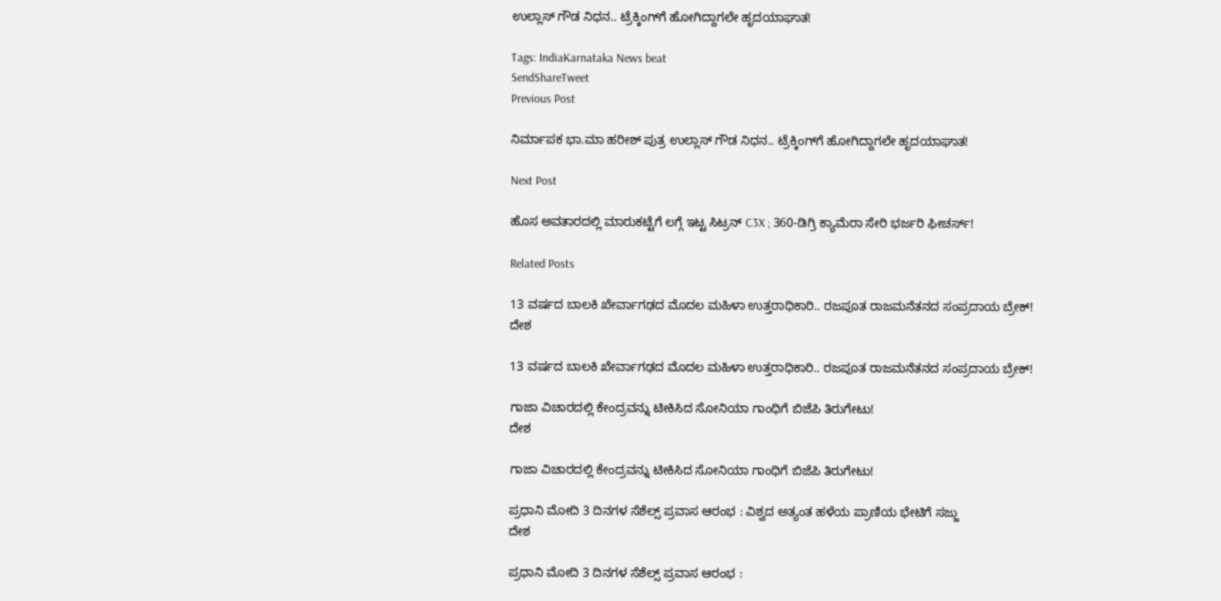ಉಲ್ಲಾಸ್‌ ಗೌಡ ನಿಧನ.. ಟ್ರೆಕ್ಕಿಂಗ್‌ಗೆ ಹೋಗಿದ್ದಾಗಲೇ ಹೃದಯಾಘಾತ!

Tags: IndiaKarnataka News beat
SendShareTweet
Previous Post

ನಿರ್ಮಾಪಕ ಭಾ.ಮಾ ಹರೀಶ್ ಪುತ್ರ ಉಲ್ಲಾಸ್‌ ಗೌಡ ನಿಧನ.. ಟ್ರೆಕ್ಕಿಂಗ್‌ಗೆ ಹೋಗಿದ್ದಾಗಲೇ ಹೃದಯಾಘಾತ!

Next Post

ಹೊಸ ಅವತಾರದಲ್ಲಿ ಮಾರುಕಟ್ಟೆಗೆ ಲಗ್ಗೆ ಇಟ್ಟ ಸಿಟ್ರನ್ C3X ; 360-ಡಿಗ್ರಿ ಕ್ಯಾಮೆರಾ ಸೇರಿ ಭರ್ಜರಿ ಫೀಚರ್ಸ್!

Related Posts

13 ವರ್ಷದ ಬಾಲಕಿ ಖೇರ್ವಾಗಢದ ಮೊದಲ ಮಹಿಳಾ ಉತ್ತರಾಧಿಕಾರಿ.. ರಜಪೂತ ರಾಜಮನೆತನದ ಸಂಪ್ರದಾಯ ಬ್ರೇಕ್!
ದೇಶ

13 ವರ್ಷದ ಬಾಲಕಿ ಖೇರ್ವಾಗಢದ ಮೊದಲ ಮಹಿಳಾ ಉತ್ತರಾಧಿಕಾರಿ.. ರಜಪೂತ ರಾಜಮನೆತನದ ಸಂಪ್ರದಾಯ ಬ್ರೇಕ್!

ಗಾಜಾ ವಿಚಾರದಲ್ಲಿ ಕೇಂದ್ರವನ್ನು ಟೀಕಿಸಿದ ಸೋನಿಯಾ ಗಾಂಧಿಗೆ ಬಿಜೆಪಿ ತಿರುಗೇಟು!
ದೇಶ

ಗಾಜಾ ವಿಚಾರದಲ್ಲಿ ಕೇಂದ್ರವನ್ನು ಟೀಕಿಸಿದ ಸೋನಿಯಾ ಗಾಂಧಿಗೆ ಬಿಜೆಪಿ ತಿರುಗೇಟು!

ಪ್ರಧಾನಿ ಮೋದಿ 3 ದಿನಗಳ ಸೆಶೆಲ್ಸ್ ಪ್ರವಾಸ ಆರಂಭ : ವಿಶ್ವದ ಅತ್ಯಂತ ಹಳೆಯ ಪ್ರಾಣಿಯ ಭೇಟಿಗೆ ಸಜ್ಜು
ದೇಶ

ಪ್ರಧಾನಿ ಮೋದಿ 3 ದಿನಗಳ ಸೆಶೆಲ್ಸ್ ಪ್ರವಾಸ ಆರಂಭ :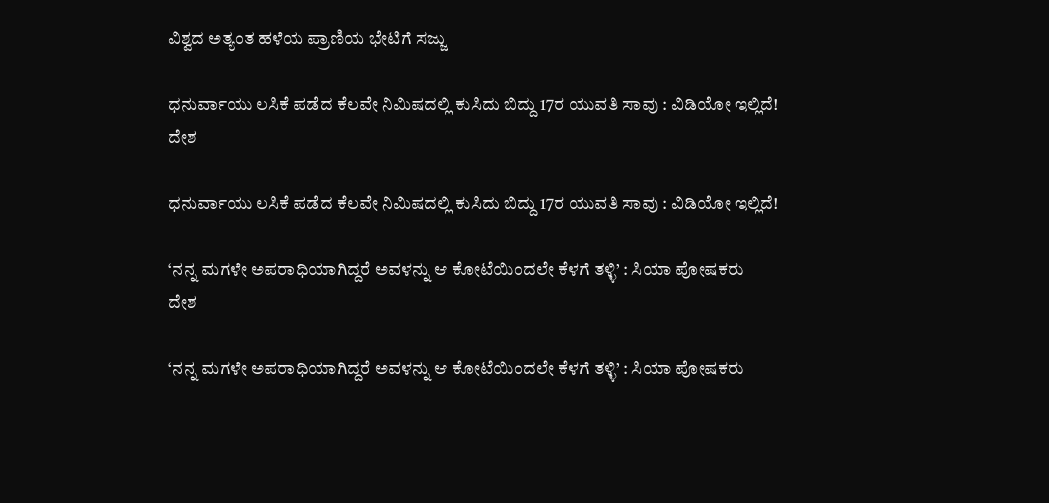ವಿಶ್ವದ ಅತ್ಯಂತ ಹಳೆಯ ಪ್ರಾಣಿಯ ಭೇಟಿಗೆ ಸಜ್ಜು

ಧನುರ್ವಾಯು ಲಸಿಕೆ ಪಡೆದ ಕೆಲವೇ ನಿಮಿಷದಲ್ಲಿ ಕುಸಿದು ಬಿದ್ದು 17ರ ಯುವತಿ ಸಾವು : ವಿಡಿಯೋ ಇಲ್ಲಿದೆ!
ದೇಶ

ಧನುರ್ವಾಯು ಲಸಿಕೆ ಪಡೆದ ಕೆಲವೇ ನಿಮಿಷದಲ್ಲಿ ಕುಸಿದು ಬಿದ್ದು 17ರ ಯುವತಿ ಸಾವು : ವಿಡಿಯೋ ಇಲ್ಲಿದೆ!

‘ನನ್ನ ಮಗಳೇ ಅಪರಾಧಿಯಾಗಿದ್ದರೆ ಅವಳನ್ನು ಆ ಕೋಟೆಯಿಂದಲೇ ಕೆಳಗೆ ತಳ್ಳಿ’ : ಸಿಯಾ ಪೋಷಕರು
ದೇಶ

‘ನನ್ನ ಮಗಳೇ ಅಪರಾಧಿಯಾಗಿದ್ದರೆ ಅವಳನ್ನು ಆ ಕೋಟೆಯಿಂದಲೇ ಕೆಳಗೆ ತಳ್ಳಿ’ : ಸಿಯಾ ಪೋಷಕರು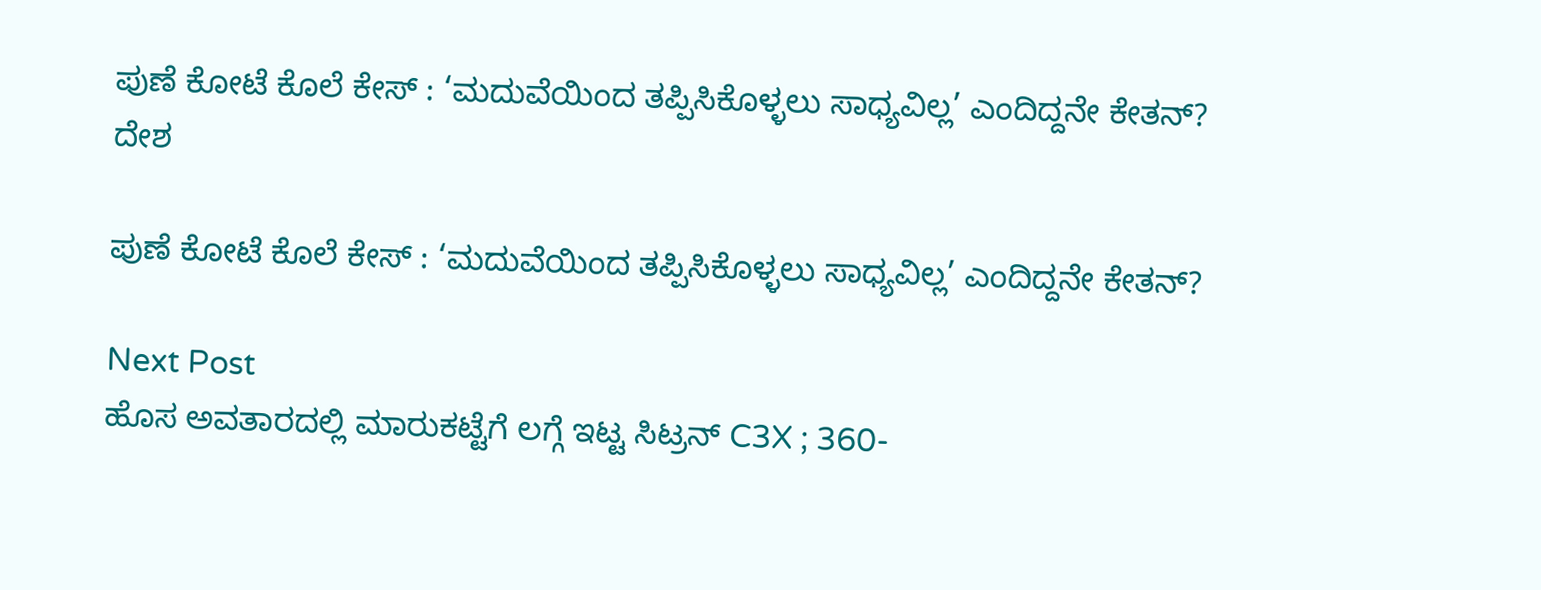ಪುಣೆ ಕೋಟೆ ಕೊಲೆ ಕೇಸ್‌ : ‘ಮದುವೆಯಿಂದ ತಪ್ಪಿಸಿಕೊಳ್ಳಲು ಸಾಧ್ಯವಿಲ್ಲ’ ಎಂದಿದ್ದನೇ ಕೇತನ್?
ದೇಶ

ಪುಣೆ ಕೋಟೆ ಕೊಲೆ ಕೇಸ್‌ : ‘ಮದುವೆಯಿಂದ ತಪ್ಪಿಸಿಕೊಳ್ಳಲು ಸಾಧ್ಯವಿಲ್ಲ’ ಎಂದಿದ್ದನೇ ಕೇತನ್?

Next Post
ಹೊಸ ಅವತಾರದಲ್ಲಿ ಮಾರುಕಟ್ಟೆಗೆ ಲಗ್ಗೆ ಇಟ್ಟ ಸಿಟ್ರನ್ C3X ; 360-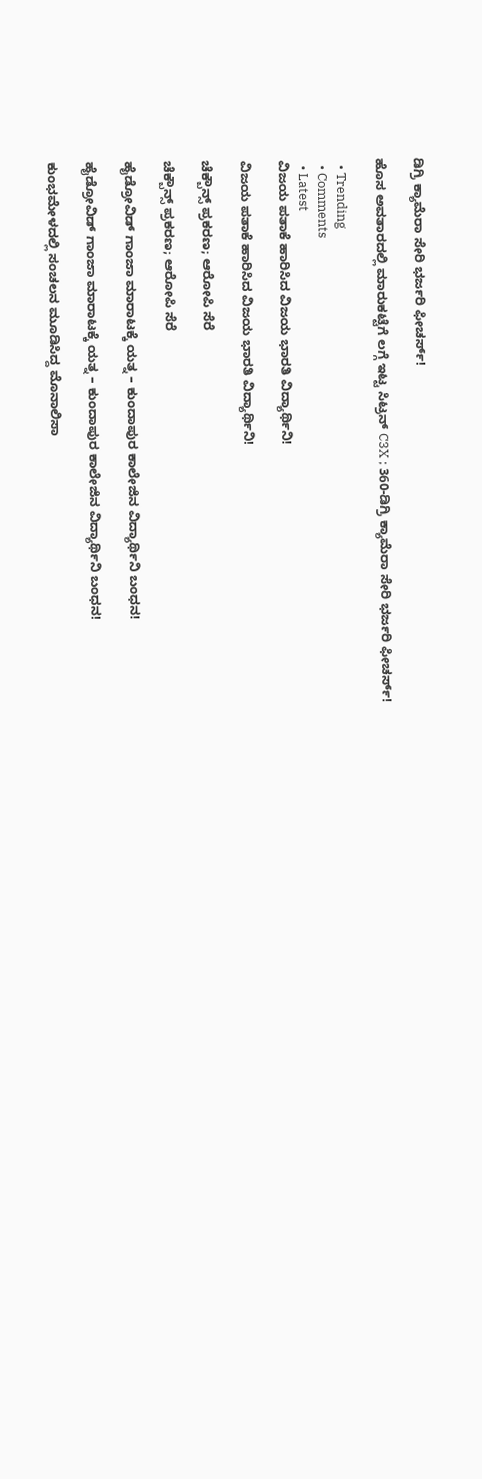ಡಿಗ್ರಿ ಕ್ಯಾಮೆರಾ ಸೇರಿ ಭರ್ಜರಿ ಫೀಚರ್ಸ್!

ಹೊಸ ಅವತಾರದಲ್ಲಿ ಮಾರುಕಟ್ಟೆಗೆ ಲಗ್ಗೆ ಇಟ್ಟ ಸಿಟ್ರನ್ C3X ; 360-ಡಿಗ್ರಿ ಕ್ಯಾಮೆರಾ ಸೇರಿ ಭರ್ಜರಿ ಫೀಚರ್ಸ್!

  • Trending
  • Comments
  • Latest
ವಿಜಯ ಪತಾಕೆ ಹಾರಿಸಿದ ವಿಜಯ ಭಾರತಿ ವಿದ್ಯಾರ್ಥಿನಿ!

ವಿಜಯ ಪತಾಕೆ ಹಾರಿಸಿದ ವಿಜಯ ಭಾರತಿ ವಿದ್ಯಾರ್ಥಿನಿ!

ಚೆಕ್ಬೌನ್ಸ್ ಪ್ರಕರಣ; ಆರೋಪಿ ಸೆರೆ

ಚೆಕ್ಬೌನ್ಸ್ ಪ್ರಕರಣ; ಆರೋಪಿ ಸೆರೆ

ಹೈಡ್ರೋವಿಡ್ ಗಾಂಜಾ ಮಾರಾಟಕ್ಕೆ ಯತ್ನ – ಕುಂದಾಪುರ ಕಾಲೇಜಿನ ವಿದ್ಯಾರ್ಥಿನಿ ಬಂಧನ!

ಹೈಡ್ರೋವಿಡ್ ಗಾಂಜಾ ಮಾರಾಟಕ್ಕೆ ಯತ್ನ – ಕುಂದಾಪುರ ಕಾಲೇಜಿನ ವಿದ್ಯಾರ್ಥಿನಿ ಬಂಧನ!

ಕುಂಭಮೇಳದಲ್ಲಿ ಸಂಚಲನ ಮೂಡಿಸಿದ್ದ ಮೊನಾಲಿಸಾ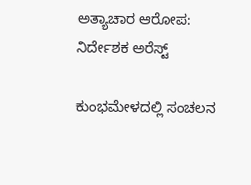ಅತ್ಯಾಚಾರ ಆರೋಪ: ನಿರ್ದೇಶಕ ಅರೆಸ್ಟ್

ಕುಂಭಮೇಳದಲ್ಲಿ ಸಂಚಲನ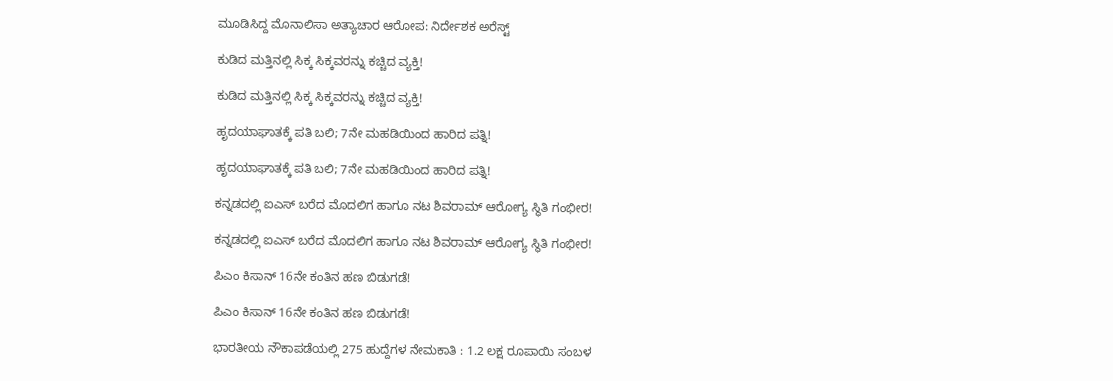ಮೂಡಿಸಿದ್ದ ಮೊನಾಲಿಸಾ ಅತ್ಯಾಚಾರ ಆರೋಪ: ನಿರ್ದೇಶಕ ಅರೆಸ್ಟ್

ಕುಡಿದ ಮತ್ತಿನಲ್ಲಿ ಸಿಕ್ಕ ಸಿಕ್ಕವರನ್ನು ಕಚ್ಚಿದ ವ್ಯಕ್ತಿ!

ಕುಡಿದ ಮತ್ತಿನಲ್ಲಿ ಸಿಕ್ಕ ಸಿಕ್ಕವರನ್ನು ಕಚ್ಚಿದ ವ್ಯಕ್ತಿ!

ಹೃದಯಾಘಾತಕ್ಕೆ ಪತಿ ಬಲಿ; 7ನೇ ಮಹಡಿಯಿಂದ ಹಾರಿದ ಪತ್ನಿ!

ಹೃದಯಾಘಾತಕ್ಕೆ ಪತಿ ಬಲಿ; 7ನೇ ಮಹಡಿಯಿಂದ ಹಾರಿದ ಪತ್ನಿ!

ಕನ್ನಡದಲ್ಲಿ ಐಎಸ್ ಬರೆದ ಮೊದಲಿಗ ಹಾಗೂ ನಟ ಶಿವರಾಮ್ ಆರೋಗ್ಯ ಸ್ಥಿತಿ ಗಂಭೀರ!

ಕನ್ನಡದಲ್ಲಿ ಐಎಸ್ ಬರೆದ ಮೊದಲಿಗ ಹಾಗೂ ನಟ ಶಿವರಾಮ್ ಆರೋಗ್ಯ ಸ್ಥಿತಿ ಗಂಭೀರ!

ಪಿಎಂ ಕಿಸಾನ್ 16ನೇ ಕಂತಿನ ಹಣ ಬಿಡುಗಡೆ!

ಪಿಎಂ ಕಿಸಾನ್ 16ನೇ ಕಂತಿನ ಹಣ ಬಿಡುಗಡೆ!

ಭಾರತೀಯ ನೌಕಾಪಡೆಯಲ್ಲಿ 275 ಹುದ್ದೆಗಳ ನೇಮಕಾತಿ : 1.2 ಲಕ್ಷ ರೂಪಾಯಿ ಸಂಬಳ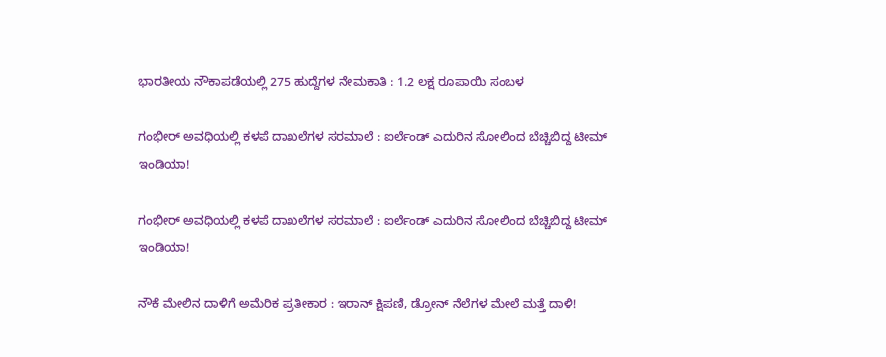ಭಾರತೀಯ ನೌಕಾಪಡೆಯಲ್ಲಿ 275 ಹುದ್ದೆಗಳ ನೇಮಕಾತಿ : 1.2 ಲಕ್ಷ ರೂಪಾಯಿ ಸಂಬಳ

ಗಂಭೀರ್ ಅವಧಿಯಲ್ಲಿ ಕಳಪೆ ದಾಖಲೆಗಳ ಸರಮಾಲೆ : ಐರ್ಲೆಂಡ್ ಎದುರಿನ ಸೋಲಿಂದ ಬೆಚ್ಚಿಬಿದ್ದ ಟೀಮ್ ಇಂಡಿಯಾ!

ಗಂಭೀರ್ ಅವಧಿಯಲ್ಲಿ ಕಳಪೆ ದಾಖಲೆಗಳ ಸರಮಾಲೆ : ಐರ್ಲೆಂಡ್ ಎದುರಿನ ಸೋಲಿಂದ ಬೆಚ್ಚಿಬಿದ್ದ ಟೀಮ್ ಇಂಡಿಯಾ!

ನೌಕೆ ಮೇಲಿನ ದಾಳಿಗೆ ಅಮೆರಿಕ ಪ್ರತೀಕಾರ : ಇರಾನ್ ಕ್ಷಿಪಣಿ, ಡ್ರೋನ್ ನೆಲೆಗಳ ಮೇಲೆ ಮತ್ತೆ ದಾಳಿ!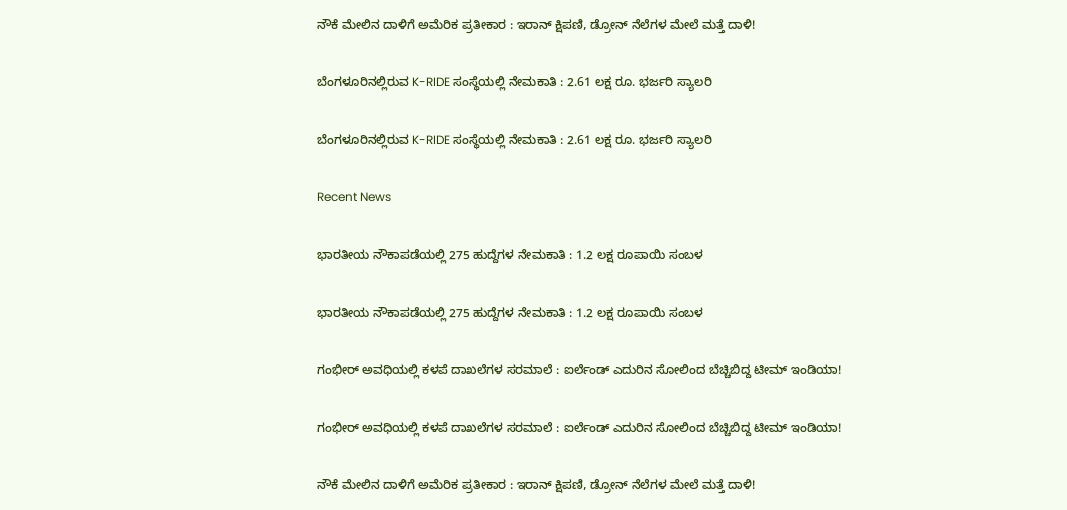ನೌಕೆ ಮೇಲಿನ ದಾಳಿಗೆ ಅಮೆರಿಕ ಪ್ರತೀಕಾರ : ಇರಾನ್ ಕ್ಷಿಪಣಿ, ಡ್ರೋನ್ ನೆಲೆಗಳ ಮೇಲೆ ಮತ್ತೆ ದಾಳಿ!

ಬೆಂಗಳೂರಿನಲ್ಲಿರುವ K-RIDE ಸಂಸ್ಥೆಯಲ್ಲಿ ನೇಮಕಾತಿ : 2.61 ಲಕ್ಷ ರೂ. ಭರ್ಜರಿ ಸ್ಯಾಲರಿ

ಬೆಂಗಳೂರಿನಲ್ಲಿರುವ K-RIDE ಸಂಸ್ಥೆಯಲ್ಲಿ ನೇಮಕಾತಿ : 2.61 ಲಕ್ಷ ರೂ. ಭರ್ಜರಿ ಸ್ಯಾಲರಿ

Recent News

ಭಾರತೀಯ ನೌಕಾಪಡೆಯಲ್ಲಿ 275 ಹುದ್ದೆಗಳ ನೇಮಕಾತಿ : 1.2 ಲಕ್ಷ ರೂಪಾಯಿ ಸಂಬಳ

ಭಾರತೀಯ ನೌಕಾಪಡೆಯಲ್ಲಿ 275 ಹುದ್ದೆಗಳ ನೇಮಕಾತಿ : 1.2 ಲಕ್ಷ ರೂಪಾಯಿ ಸಂಬಳ

ಗಂಭೀರ್ ಅವಧಿಯಲ್ಲಿ ಕಳಪೆ ದಾಖಲೆಗಳ ಸರಮಾಲೆ : ಐರ್ಲೆಂಡ್ ಎದುರಿನ ಸೋಲಿಂದ ಬೆಚ್ಚಿಬಿದ್ದ ಟೀಮ್ ಇಂಡಿಯಾ!

ಗಂಭೀರ್ ಅವಧಿಯಲ್ಲಿ ಕಳಪೆ ದಾಖಲೆಗಳ ಸರಮಾಲೆ : ಐರ್ಲೆಂಡ್ ಎದುರಿನ ಸೋಲಿಂದ ಬೆಚ್ಚಿಬಿದ್ದ ಟೀಮ್ ಇಂಡಿಯಾ!

ನೌಕೆ ಮೇಲಿನ ದಾಳಿಗೆ ಅಮೆರಿಕ ಪ್ರತೀಕಾರ : ಇರಾನ್ ಕ್ಷಿಪಣಿ, ಡ್ರೋನ್ ನೆಲೆಗಳ ಮೇಲೆ ಮತ್ತೆ ದಾಳಿ!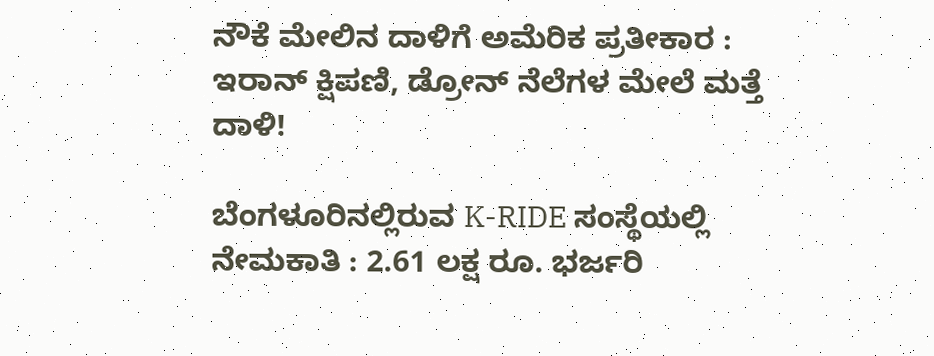ನೌಕೆ ಮೇಲಿನ ದಾಳಿಗೆ ಅಮೆರಿಕ ಪ್ರತೀಕಾರ : ಇರಾನ್ ಕ್ಷಿಪಣಿ, ಡ್ರೋನ್ ನೆಲೆಗಳ ಮೇಲೆ ಮತ್ತೆ ದಾಳಿ!

ಬೆಂಗಳೂರಿನಲ್ಲಿರುವ K-RIDE ಸಂಸ್ಥೆಯಲ್ಲಿ ನೇಮಕಾತಿ : 2.61 ಲಕ್ಷ ರೂ. ಭರ್ಜರಿ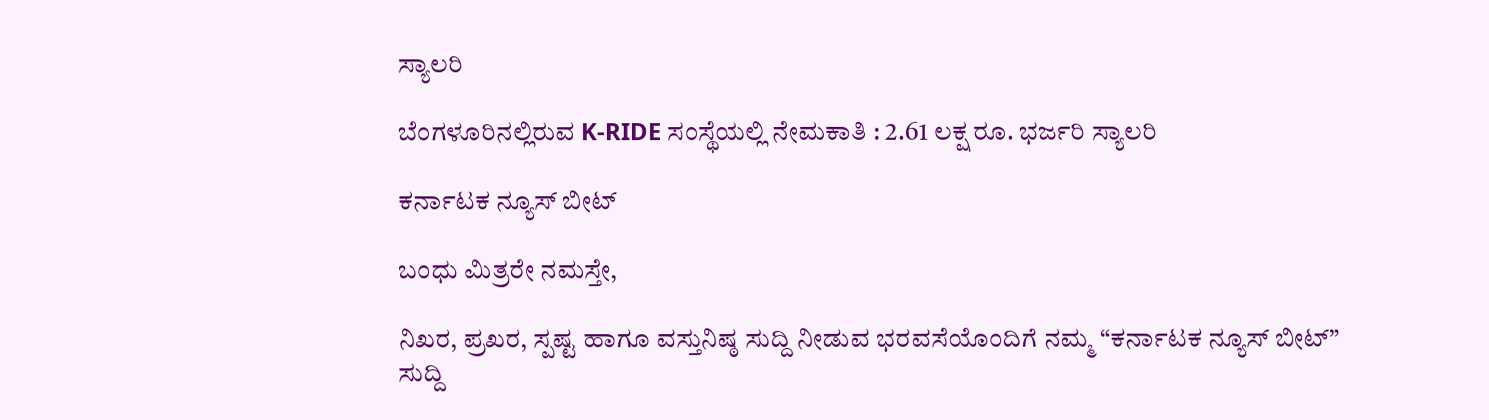ಸ್ಯಾಲರಿ

ಬೆಂಗಳೂರಿನಲ್ಲಿರುವ K-RIDE ಸಂಸ್ಥೆಯಲ್ಲಿ ನೇಮಕಾತಿ : 2.61 ಲಕ್ಷ ರೂ. ಭರ್ಜರಿ ಸ್ಯಾಲರಿ

ಕರ್ನಾಟಕ ನ್ಯೂಸ್ ಬೀಟ್

ಬಂಧು ಮಿತ್ರರೇ ನಮಸ್ತೇ,

ನಿಖರ, ಪ್ರಖರ, ಸ್ಪಷ್ಟ ಹಾಗೂ ವಸ್ತುನಿಷ್ಠ ಸುದ್ದಿ ನೀಡುವ ಭರವಸೆಯೊಂದಿಗೆ ನಮ್ಮ “ಕರ್ನಾಟಕ ನ್ಯೂಸ್ ಬೀಟ್” ಸುದ್ದಿ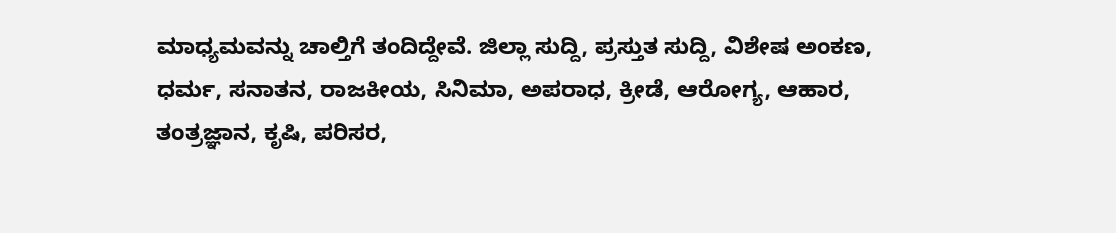ಮಾಧ್ಯಮವನ್ನು ಚಾಲ್ತಿಗೆ ತಂದಿದ್ದೇವೆ. ಜಿಲ್ಲಾ ಸುದ್ದಿ, ಪ್ರಸ್ತುತ ಸುದ್ದಿ, ವಿಶೇಷ ಅಂಕಣ, ಧರ್ಮ, ಸನಾತನ, ರಾಜಕೀಯ, ಸಿನಿಮಾ, ಅಪರಾಧ, ಕ್ರೀಡೆ, ಆರೋಗ್ಯ, ಆಹಾರ, ತಂತ್ರಜ್ಞಾನ, ಕೃಷಿ, ಪರಿಸರ,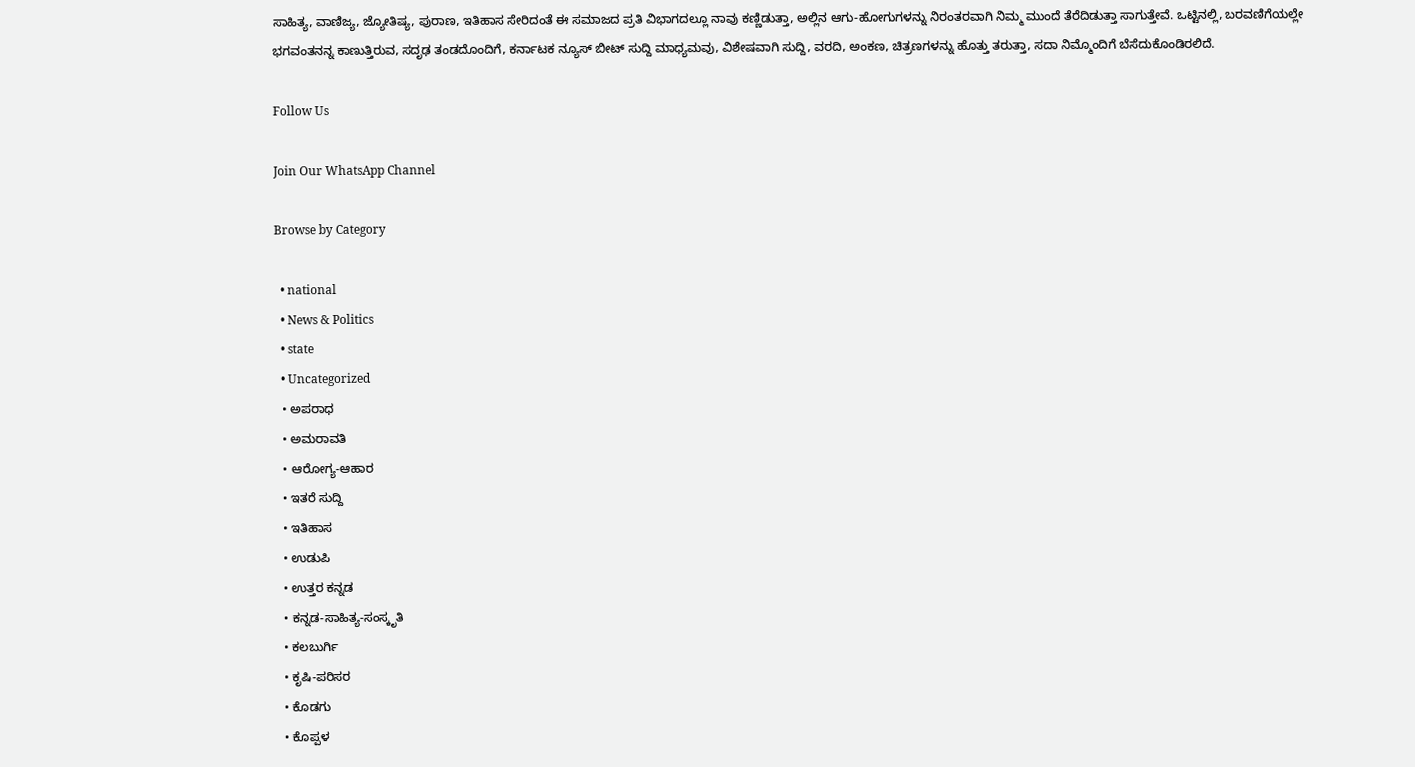ಸಾಹಿತ್ಯ, ವಾಣಿಜ್ಯ, ಜ್ಯೋತಿಷ್ಯ, ಪುರಾಣ, ಇತಿಹಾಸ ಸೇರಿದಂತೆ ಈ ಸಮಾಜದ ಪ್ರತಿ ವಿಭಾಗದಲ್ಲೂ ನಾವು ಕಣ್ಣಿಡುತ್ತಾ, ಅಲ್ಲಿನ ಆಗು-ಹೋಗುಗಳನ್ನು ನಿರಂತರವಾಗಿ ನಿಮ್ಮ ಮುಂದೆ ತೆರೆದಿಡುತ್ತಾ ಸಾಗುತ್ತೇವೆ. ಒಟ್ಟಿನಲ್ಲಿ, ಬರವಣಿಗೆಯಲ್ಲೇ ಭಗವಂತನನ್ನ ಕಾಣುತ್ತಿರುವ, ಸದೃಢ ತಂಡದೊಂದಿಗೆ, ಕರ್ನಾಟಕ ನ್ಯೂಸ್ ಬೀಟ್ ಸುದ್ದಿ ಮಾಧ್ಯಮವು, ವಿಶೇಷವಾಗಿ ಸುದ್ದಿ, ವರದಿ, ಅಂಕಣ, ಚಿತ್ರಣಗಳನ್ನು ಹೊತ್ತು ತರುತ್ತಾ, ಸದಾ ನಿಮ್ಮೊಂದಿಗೆ ಬೆಸೆದುಕೊಂಡಿರಲಿದೆ.

Follow Us

Join Our WhatsApp Channel

Browse by Category

  • national
  • News & Politics
  • state
  • Uncategorized
  • ಅಪರಾಧ
  • ಅಮರಾವತಿ
  • ಆರೋಗ್ಯ-ಆಹಾರ
  • ಇತರೆ ಸುದ್ದಿ
  • ಇತಿಹಾಸ
  • ಉಡುಪಿ
  • ಉತ್ತರ ಕನ್ನಡ
  • ಕನ್ನಡ-ಸಾಹಿತ್ಯ-ಸಂಸ್ಕೃತಿ
  • ಕಲಬುರ್ಗಿ
  • ಕೃಷಿ-ಪರಿಸರ
  • ಕೊಡಗು
  • ಕೊಪ್ಪಳ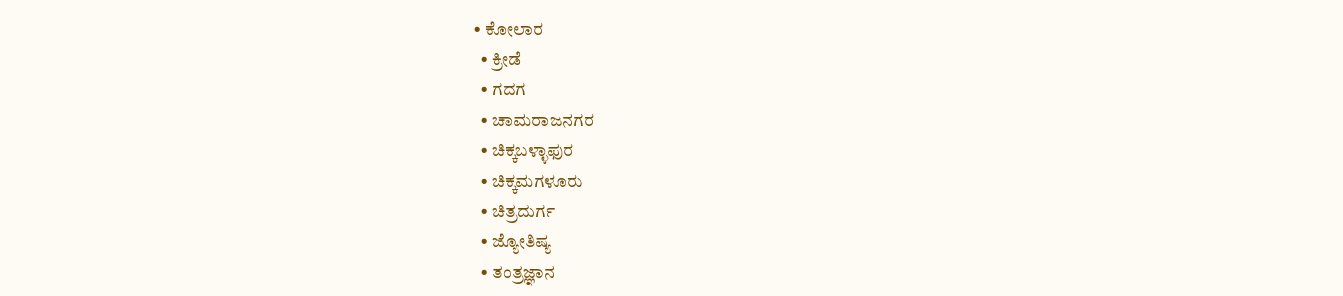• ಕೋಲಾರ
  • ಕ್ರೀಡೆ
  • ಗದಗ
  • ಚಾಮರಾಜನಗರ
  • ಚಿಕ್ಕಬಳ್ಳಾಫುರ
  • ಚಿಕ್ಕಮಗಳೂರು
  • ಚಿತ್ರದುರ್ಗ
  • ಜ್ಯೋತಿಷ್ಯ
  • ತಂತ್ರಜ್ಞಾನ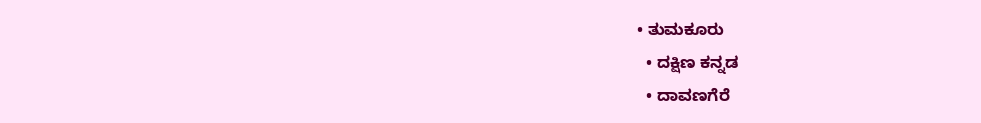• ತುಮಕೂರು
  • ದಕ್ಷಿಣ ಕನ್ನಡ
  • ದಾವಣಗೆರೆ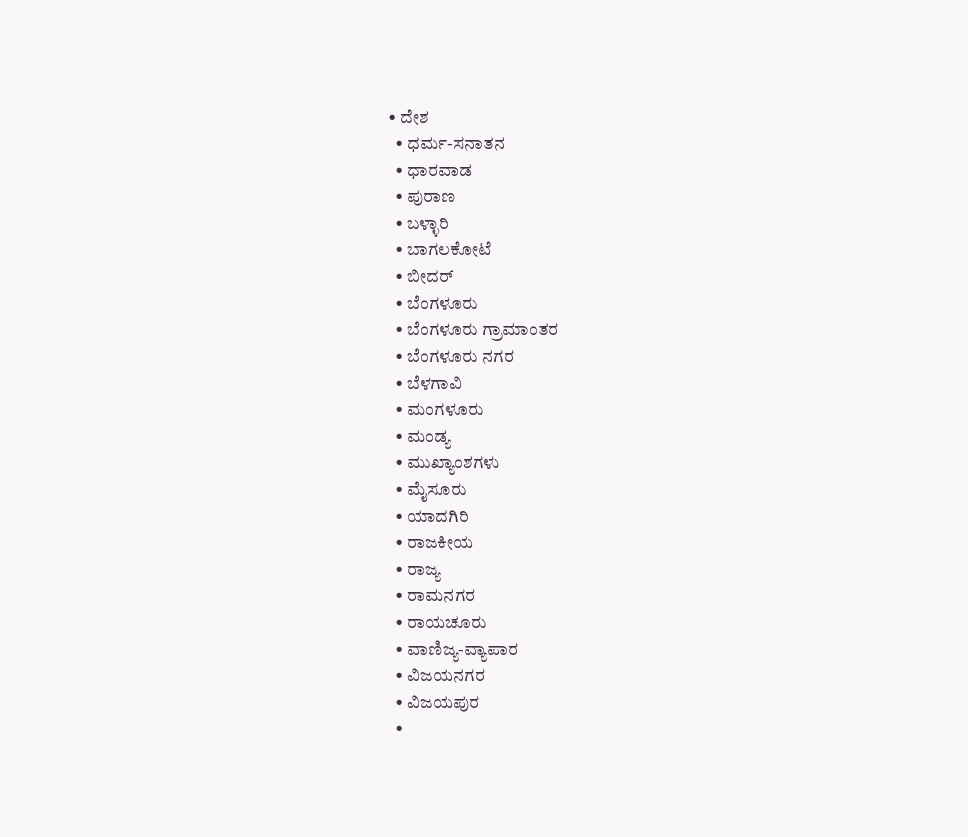• ದೇಶ
  • ಧರ್ಮ-ಸನಾತನ
  • ಧಾರವಾಡ
  • ಪುರಾಣ
  • ಬಳ್ಳಾರಿ
  • ಬಾಗಲಕೋಟೆ
  • ಬೀದರ್
  • ಬೆಂಗಳೂರು
  • ಬೆಂಗಳೂರು ಗ್ರಾಮಾಂತರ
  • ಬೆಂಗಳೂರು ನಗರ
  • ಬೆಳಗಾವಿ
  • ಮಂಗಳೂರು
  • ಮಂಡ್ಯ
  • ಮುಖ್ಯಾಂಶಗಳು
  • ಮೈಸೂರು
  • ಯಾದಗಿರಿ
  • ರಾಜಕೀಯ
  • ರಾಜ್ಯ
  • ರಾಮನಗರ
  • ರಾಯಚೂರು
  • ವಾಣಿಜ್ಯ-ವ್ಯಾಪಾರ
  • ವಿಜಯನಗರ
  • ವಿಜಯಪುರ
  •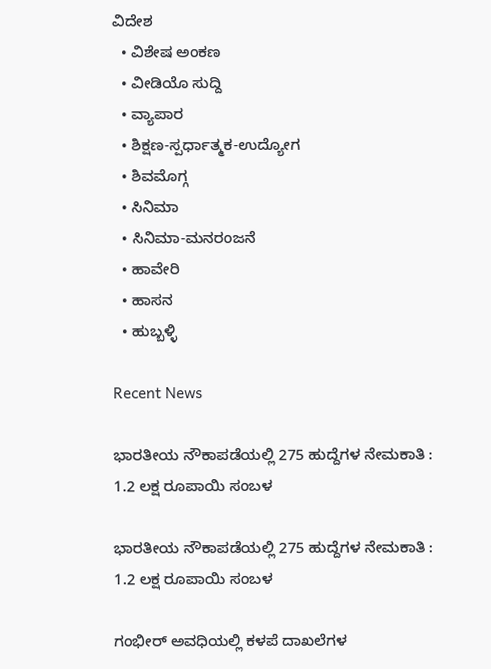ವಿದೇಶ
  • ವಿಶೇಷ ಅಂಕಣ
  • ವೀಡಿಯೊ ಸುದ್ದಿ
  • ವ್ಯಾಪಾರ
  • ಶಿಕ್ಷಣ-ಸ್ಪರ್ಧಾತ್ಮಕ-ಉದ್ಯೋಗ
  • ಶಿವಮೊಗ್ಗ
  • ಸಿನಿಮಾ
  • ಸಿನಿಮಾ-ಮನರಂಜನೆ
  • ಹಾವೇರಿ
  • ಹಾಸನ
  • ಹುಬ್ಬಳ್ಳಿ

Recent News

ಭಾರತೀಯ ನೌಕಾಪಡೆಯಲ್ಲಿ 275 ಹುದ್ದೆಗಳ ನೇಮಕಾತಿ : 1.2 ಲಕ್ಷ ರೂಪಾಯಿ ಸಂಬಳ

ಭಾರತೀಯ ನೌಕಾಪಡೆಯಲ್ಲಿ 275 ಹುದ್ದೆಗಳ ನೇಮಕಾತಿ : 1.2 ಲಕ್ಷ ರೂಪಾಯಿ ಸಂಬಳ

ಗಂಭೀರ್ ಅವಧಿಯಲ್ಲಿ ಕಳಪೆ ದಾಖಲೆಗಳ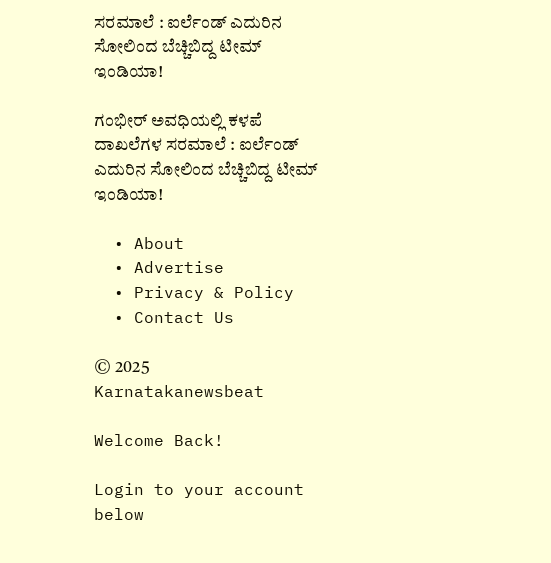ಸರಮಾಲೆ : ಐರ್ಲೆಂಡ್ ಎದುರಿನ ಸೋಲಿಂದ ಬೆಚ್ಚಿಬಿದ್ದ ಟೀಮ್ ಇಂಡಿಯಾ!

ಗಂಭೀರ್ ಅವಧಿಯಲ್ಲಿ ಕಳಪೆ ದಾಖಲೆಗಳ ಸರಮಾಲೆ : ಐರ್ಲೆಂಡ್ ಎದುರಿನ ಸೋಲಿಂದ ಬೆಚ್ಚಿಬಿದ್ದ ಟೀಮ್ ಇಂಡಿಯಾ!

  • About
  • Advertise
  • Privacy & Policy
  • Contact Us

© 2025 Karnatakanewsbeat

Welcome Back!

Login to your account below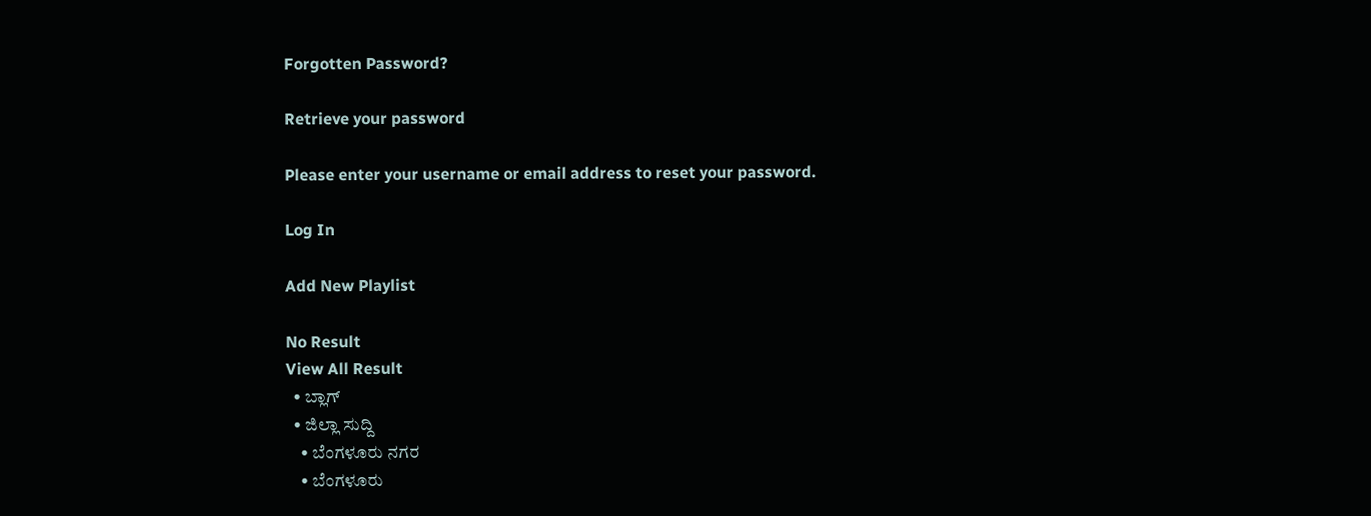Forgotten Password?

Retrieve your password

Please enter your username or email address to reset your password.

Log In

Add New Playlist

No Result
View All Result
  • ಬ್ಲಾಗ್
  • ಜಿಲ್ಲಾ ಸುದ್ದಿ
    • ಬೆಂಗಳೂರು ನಗರ
    • ಬೆಂಗಳೂರು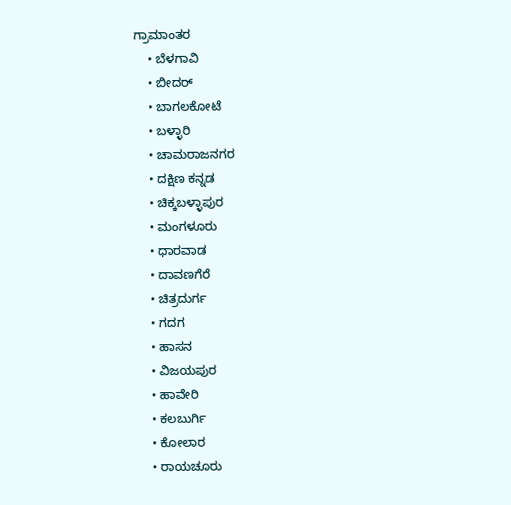ಗ್ರಾಮಾಂತರ
    • ಬೆಳಗಾವಿ
    • ಬೀದರ್
    • ಬಾಗಲಕೋಟೆ
    • ಬಳ್ಳಾರಿ
    • ಚಾಮರಾಜನಗರ
    • ದಕ್ಷಿಣ ಕನ್ನಡ
    • ಚಿಕ್ಕಬಳ್ಳಾಪುರ
    • ಮಂಗಳೂರು
    • ಧಾರವಾಡ
    • ದಾವಣಗೆರೆ
    • ಚಿತ್ರದುರ್ಗ
    • ಗದಗ
    • ಹಾಸನ
    • ವಿಜಯಪುರ
    • ಹಾವೇರಿ
    • ಕಲಬುರ್ಗಿ
    • ಕೋಲಾರ
    • ರಾಯಚೂರು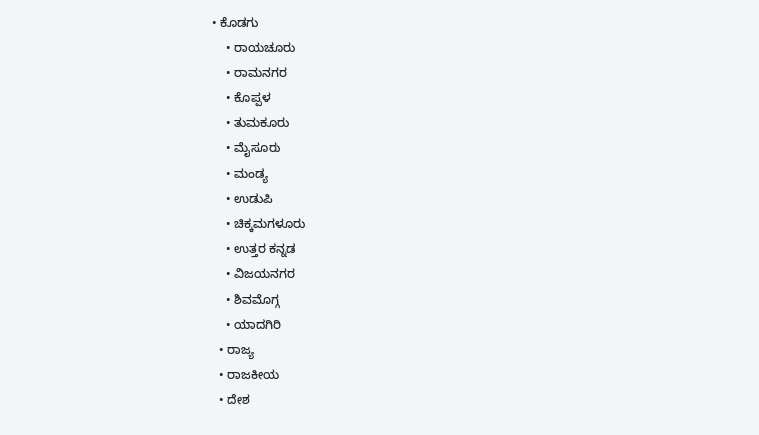• ಕೊಡಗು
    • ರಾಯಚೂರು
    • ರಾಮನಗರ
    • ಕೊಪ್ಪಳ
    • ತುಮಕೂರು
    • ಮೈಸೂರು
    • ಮಂಡ್ಯ
    • ಉಡುಪಿ
    • ಚಿಕ್ಕಮಗಳೂರು
    • ಉತ್ತರ ಕನ್ನಡ
    • ವಿಜಯನಗರ
    • ಶಿವಮೊಗ್ಗ
    • ಯಾದಗಿರಿ
  • ರಾಜ್ಯ
  • ರಾಜಕೀಯ
  • ದೇಶ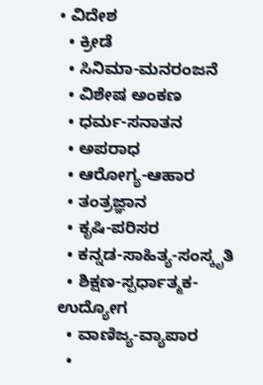• ವಿದೇಶ
  • ಕ್ರೀಡೆ
  • ಸಿನಿಮಾ-ಮನರಂಜನೆ
  • ವಿಶೇಷ ಅಂಕಣ
  • ಧರ್ಮ-ಸನಾತನ
  • ಅಪರಾಧ
  • ಆರೋಗ್ಯ-ಆಹಾರ
  • ತಂತ್ರಜ್ಞಾನ
  • ಕೃಷಿ-ಪರಿಸರ
  • ಕನ್ನಡ-ಸಾಹಿತ್ಯ-ಸಂಸ್ಕೃತಿ
  • ಶಿಕ್ಷಣ-ಸ್ಪರ್ಧಾತ್ಮಕ-ಉದ್ಯೋಗ
  • ವಾಣಿಜ್ಯ-ವ್ಯಾಪಾರ
  •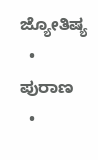ಜ್ಯೋತಿಷ್ಯ
  • ಪುರಾಣ
  •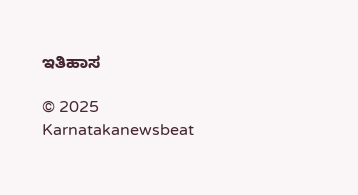ಇತಿಹಾಸ

© 2025 Karnatakanewsbeat